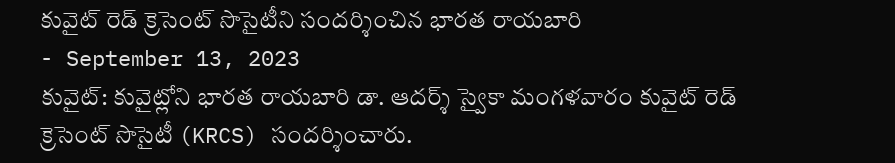కువైట్ రెడ్ క్రెసెంట్ సొసైటీని సందర్శించిన భారత రాయబారి
- September 13, 2023
కువైట్: కువైట్లోని భారత రాయబారి డా. ఆదర్శ్ స్వైకా మంగళవారం కువైట్ రెడ్ క్రెసెంట్ సొసైటీ (KRCS) సందర్శించారు.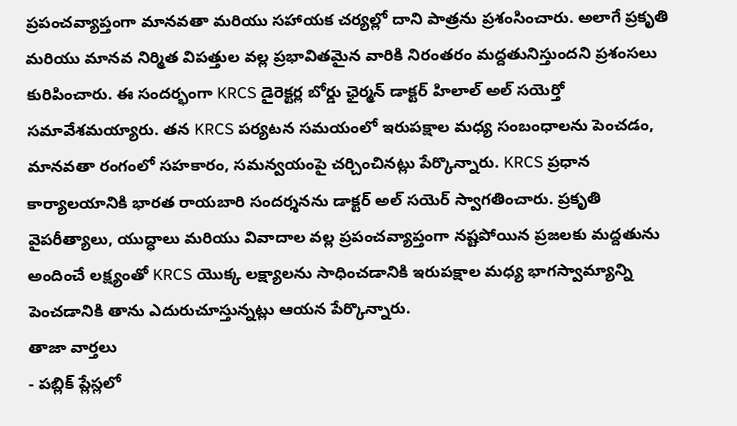ప్రపంచవ్యాప్తంగా మానవతా మరియు సహాయక చర్యల్లో దాని పాత్రను ప్రశంసించారు. అలాగే ప్రకృతి మరియు మానవ నిర్మిత విపత్తుల వల్ల ప్రభావితమైన వారికి నిరంతరం మద్దతునిస్తుందని ప్రశంసలు కురిపించారు. ఈ సందర్భంగా KRCS డైరెక్టర్ల బోర్డు ఛైర్మన్ డాక్టర్ హిలాల్ అల్ సయెర్తో సమావేశమయ్యారు. తన KRCS పర్యటన సమయంలో ఇరుపక్షాల మధ్య సంబంధాలను పెంచడం, మానవతా రంగంలో సహకారం, సమన్వయంపై చర్చించినట్లు పేర్కొన్నారు. KRCS ప్రధాన కార్యాలయానికి భారత రాయబారి సందర్శనను డాక్టర్ అల్ సయెర్ స్వాగతించారు. ప్రకృతి వైపరీత్యాలు, యుద్ధాలు మరియు వివాదాల వల్ల ప్రపంచవ్యాప్తంగా నష్టపోయిన ప్రజలకు మద్దతును అందించే లక్ష్యంతో KRCS యొక్క లక్ష్యాలను సాధించడానికి ఇరుపక్షాల మధ్య భాగస్వామ్యాన్ని పెంచడానికి తాను ఎదురుచూస్తున్నట్లు ఆయన పేర్కొన్నారు.
తాజా వార్తలు
- పబ్లిక్ ప్లేస్లలో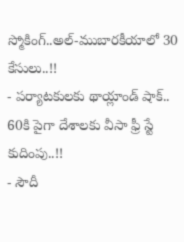స్మోకింగ్..అల్-ముబారకీయాలో 30 కేసులు..!!
- పర్యాటకులకు థాయ్లాండ్ షాక్.. 60కి పైగా దేశాలకు వీసా ఫ్రీ స్టే కుదింపు..!!
- సౌదీ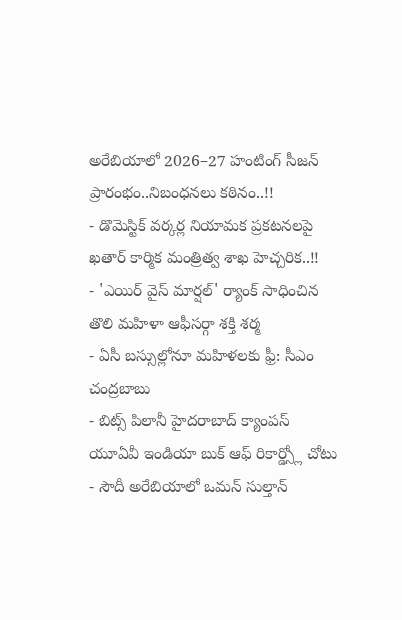అరేబియాలో 2026–27 హంటింగ్ సీజన్ ప్రారంభం..నిబంధనలు కఠినం..!!
- డొమెస్టిక్ వర్కర్ల నియామక ప్రకటనలపై ఖతార్ కార్మిక మంత్రిత్వ శాఖ హెచ్చరిక..!!
- 'ఎయిర్ వైస్ మార్షల్' ర్యాంక్ సాధించిన తొలి మహిళా ఆఫీసర్గా శక్తి శర్మ
- ఏసీ బస్సుల్లోనూ మహిళలకు ఫ్రీ: సీఎం చంద్రబాబు
- బిట్స్ పిలానీ హైదరాబాద్ క్యాంపస్ యూఏవీ ఇండియా బుక్ ఆఫ్ రికార్డ్స్లో చోటు
- సౌదీ అరేబియాలో ఒమన్ సుల్తాన్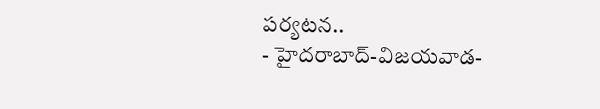పర్యటన..
- హైదరాబాద్-విజయవాడ-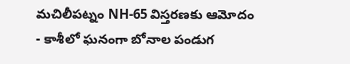మచిలీపట్నం NH-65 విస్తరణకు ఆమోదం
- కాశీలో ఘనంగా బోనాల పండుగ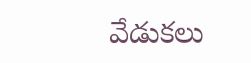వేడుకలు